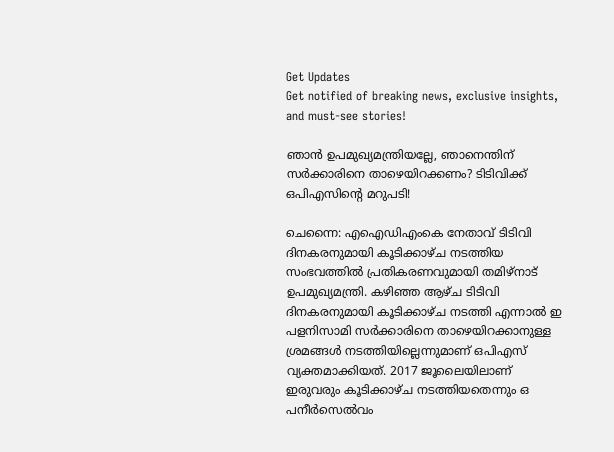Get Updates
Get notified of breaking news, exclusive insights, and must-see stories!

ഞാന്‍ ഉപമുഖ്യമന്ത്രിയല്ലേ, ഞാനെന്തിന് സര്‍ക്കാരിനെ താഴെയിറക്കണം? ടിടിവിക്ക് ഒപിഎസിന്റെ മറുപടി!

ചെന്നൈ: എഐഡിഎംകെ നേതാവ് ടിടിവി ദിനകരനുമായി കൂടിക്കാഴ്ച നടത്തിയ സംഭവത്തില്‍ പ്രതികരണവുമായി തമിഴ്നാട് ഉപമുഖ്യമന്ത്രി. കഴിഞ്ഞ ആഴ്ച ടിടിവി ദിനകരനുമായി കൂടിക്കാഴ്ച നടത്തി എന്നാല്‍ ഇ പളനിസാമി സര്‍ക്കാരിനെ താഴെയിറക്കാനുള്ള ശ്രമങ്ങള്‍ നടത്തിയില്ലെന്നുമാണ് ഒപിഎസ് വ്യക്തമാക്കിയത്. 2017 ജൂലൈയിലാണ് ഇരുവരും കൂടിക്കാഴ്ച നടത്തിയതെന്നും ഒ പനീര്‍സെല്‍വം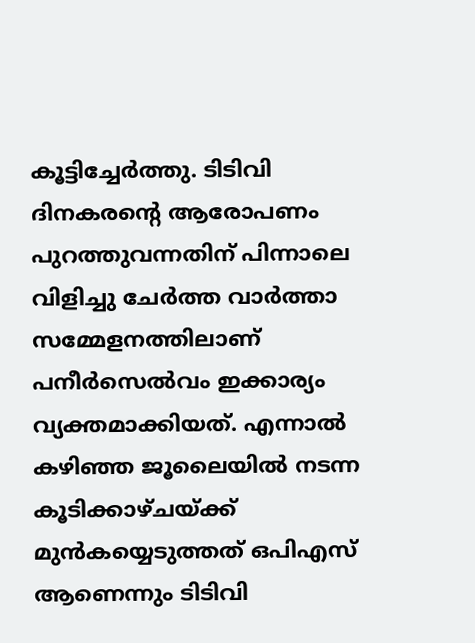കൂട്ടിച്ചേര്‍ത്തു. ടിടിവി ദിനകരന്റെ ആരോപണം പുറത്തുവന്നതിന് പിന്നാലെ വിളിച്ചു ചേര്‍ത്ത വാര്‍ത്താ സമ്മേളനത്തിലാണ് പനീര്‍സെല്‍വം ഇക്കാര്യം വ്യക്തമാക്കിയത്. എന്നാല്‍ കഴിഞ്ഞ ജൂലൈയില്‍ നടന്ന കൂടിക്കാഴ്ചയ്ക്ക് മുന്‍കയ്യെടുത്തത് ഒപിഎസ് ആണെന്നും ടിടിവി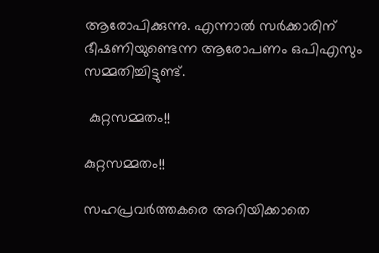ആരോപിക്കുന്നു. എന്നാല്‍ സര്‍ക്കാരിന് ഭീഷണിയുണ്ടെന്ന ആരോപണം ഒപിഎസും സമ്മതിച്ചിട്ടുണ്ട്.

 കുറ്റസമ്മതം!!

കുറ്റസമ്മതം!!

സഹപ്രവര്‍ത്തകരെ അറിയിക്കാതെ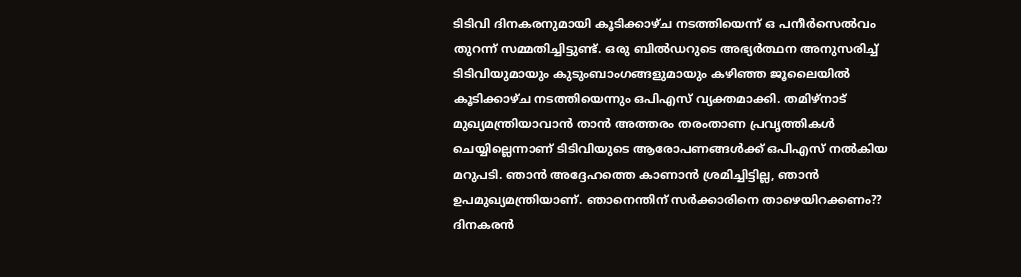ടിടിവി ദിനകരനുമായി കൂടിക്കാഴ്ച നടത്തിയെന്ന് ഒ പനീര്‍സെല്‍വം തുറന്ന് സമ്മതിച്ചിട്ടുണ്ട്. ഒരു ബില്‍ഡറുടെ അഭ്യര്‍ത്ഥന അനുസരിച്ച് ടിടിവിയുമായും കുടുംബാംഗങ്ങളുമായും കഴിഞ്ഞ ജൂലൈയില്‍ കൂടിക്കാഴ്ച നടത്തിയെന്നും ഒപിഎസ് വ്യക്തമാക്കി. തമിഴ്നാട് മുഖ്യമന്ത്രിയാവാന്‍ താന്‍ അത്തരം തരംതാണ പ്രവൃത്തികള്‍ ചെയ്യില്ലെന്നാണ് ടിടിവിയുടെ ആരോപണങ്ങള്‍ക്ക് ഒപിഎസ് നല്‍കിയ മറുപടി. ഞാന്‍ അദ്ദേഹത്തെ കാണാന്‍ ശ്രമിച്ചിട്ടില്ല, ഞാന്‍ ഉപമുഖ്യമന്ത്രിയാണ്. ഞാനെന്തിന് സര്‍ക്കാരിനെ താഴെയിറക്കണം?? ദിനകരന്‍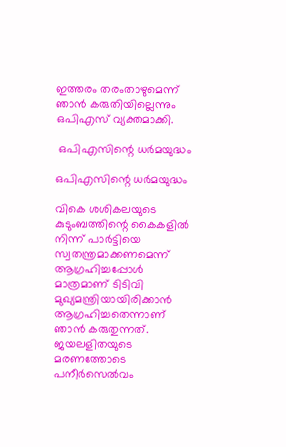ഇത്തരം തരംതാഴുമെന്ന് ഞാന്‍ കരുതിയില്ലെന്നും ഒപിഎസ് വ്യക്തമാക്കി.

 ഒപിഎസിന്റെ ധര്‍മയുദ്ധം

ഒപിഎസിന്റെ ധര്‍മയുദ്ധം

വികെ ശശികലയുടെ കുടുംബത്തിന്റെ കൈകളില്‍ നിന്ന് പാര്‍ട്ടിയെ സ്വതന്ത്രമാക്കണമെന്ന് ആഗ്രഹിച്ചപ്പോള്‍ മാത്രമാണ് ടിടിവി മുഖ്യമന്ത്രിയായിരിക്കാന്‍ ആഗ്രഹിച്ചതെന്നാണ് ഞാന്‍ കരുതുന്നത്. ജയലളിതയുടെ മരണത്തോടെ പനീര്‍സെല്‍വം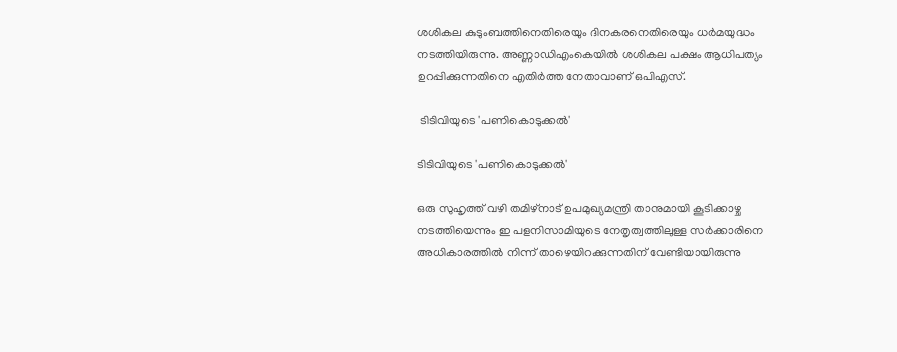ശശികല കുടുംബത്തിനെതിരെയും ദിനകരനെതിരെയും ധര്‍മയുദ്ധം നടത്തിയിരുന്നു. അണ്ണാഡിഎംകെയില്‍ ശശികല പക്ഷം ആധിപത്യം ഉറപ്പിക്കുന്നതിനെ എതിര്‍ത്ത നേതാവാണ് ഒപിഎസ്.

 ടിടിവിയുടെ 'പണികൊടുക്കല്‍'

ടിടിവിയുടെ 'പണികൊടുക്കല്‍'

ഒരു സുഹൃത്ത് വഴി തമിഴ്നാട് ഉപമുഖ്യമന്ത്രി താനുമായി കൂടിക്കാഴ്ച നടത്തിയെന്നും ഇ പളനിസാമിയുടെ നേതൃത്വത്തിലുള്ള സര്‍ക്കാരിനെ അധികാരത്തില്‍ നിന്ന് താഴെയിറക്കുന്നതിന് വേണ്ടിയായിരുന്നു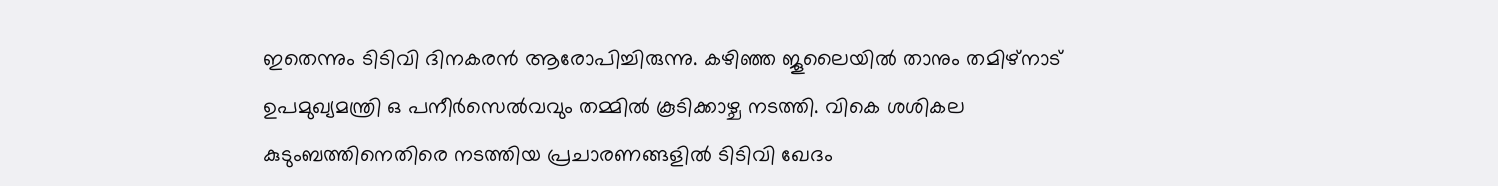ഇതെന്നും ടിടിവി ദിനകരന്‍ ആരോപിച്ചിരുന്നു. കഴിഞ്ഞ ജൂലൈയില്‍ താനും തമിഴ്നാട് ഉപമുഖ്യമന്ത്രി ഒ പനീര്‍സെല്‍വവും തമ്മില്‍ കൂടിക്കാഴ്ച നടത്തി. വികെ ശശികല കുടുംബത്തിനെതിരെ നടത്തിയ പ്രചാരണങ്ങളില്‍ ടിടിവി ഖേദം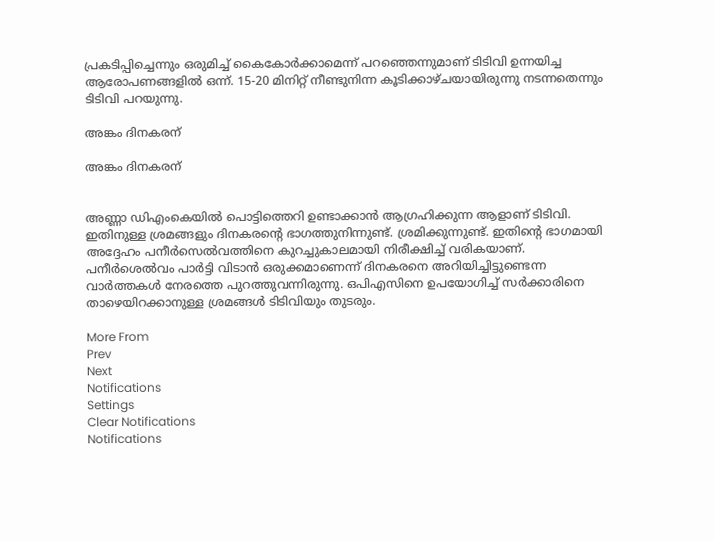പ്രകടിപ്പിച്ചെന്നും ഒരുമിച്ച് കൈകോര്‍ക്കാമെന്ന് പറഞ്ഞെന്നുമാണ് ടിടിവി ഉന്നയിച്ച ആരോപണങ്ങളില്‍ ഒന്ന്. 15-20 മിനിറ്റ് നീണ്ടുനിന്ന കൂടിക്കാഴ്ചയായിരുന്നു നടന്നതെന്നും ടിടിവി പറയുന്നു.

അങ്കം ദിനകരന്

അങ്കം ദിനകരന്


അണ്ണാ ഡിഎംകെയില്‍ പൊട്ടിത്തെറി ഉണ്ടാക്കാന്‍ ആഗ്രഹിക്കുന്ന ആളാണ് ടിടിവി. ഇതിനുള്ള ശ്രമങ്ങളും ദിനകരന്റെ ഭാഗത്തുനിന്നുണ്ട്. ശ്രമിക്കുന്നുണ്ട്. ഇതിന്റെ ഭാഗമായി അദ്ദേഹം പനീര്‍സെല്‍വത്തിനെ കുറച്ചുകാലമായി നിരീക്ഷിച്ച് വരികയാണ്. പനീര്‍ശെല്‍വം പാര്‍ട്ടി വിടാന്‍ ഒരുക്കമാണെന്ന് ദിനകരനെ അറിയിച്ചിട്ടുണ്ടെന്ന വാര്‍ത്തകള്‍ നേരത്തെ പുറത്തുവന്നിരുന്നു. ഒപിഎസിനെ ഉപയോഗിച്ച് സര്‍ക്കാരിനെ താഴെയിറക്കാനുള്ള ശ്രമങ്ങള്‍ ടിടിവിയും തുടരും.

More From
Prev
Next
Notifications
Settings
Clear Notifications
Notifications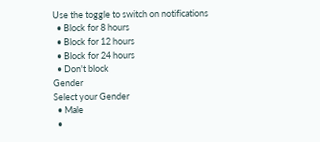Use the toggle to switch on notifications
  • Block for 8 hours
  • Block for 12 hours
  • Block for 24 hours
  • Don't block
Gender
Select your Gender
  • Male
  •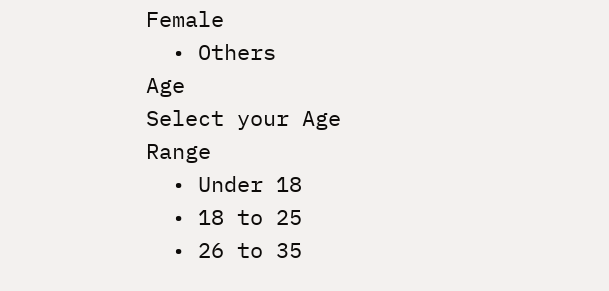Female
  • Others
Age
Select your Age Range
  • Under 18
  • 18 to 25
  • 26 to 35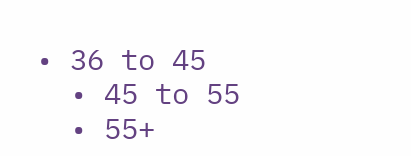• 36 to 45
  • 45 to 55
  • 55+